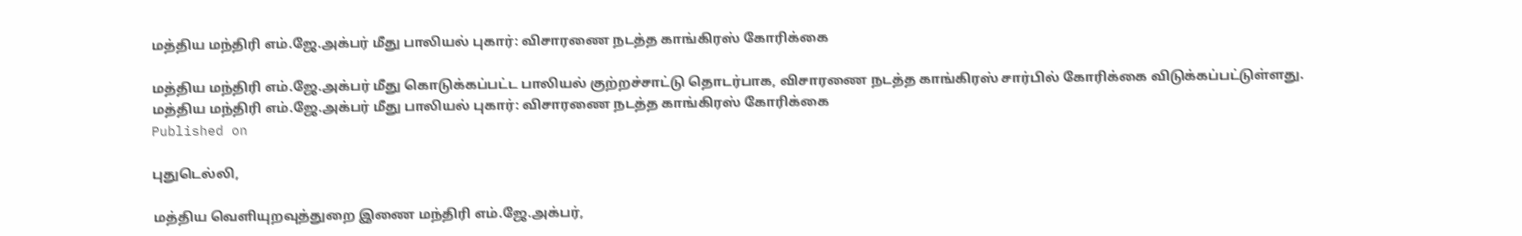மத்திய மந்திரி எம்.ஜே.அக்பர் மீது பாலியல் புகார்: விசாரணை நடத்த காங்கிரஸ் கோரிக்கை

மத்திய மந்திரி எம்.ஜே.அக்பர் மீது கொடுக்கப்பட்ட பாலியல் குற்றச்சாட்டு தொடர்பாக, விசாரணை நடத்த காங்கிரஸ் சார்பில் கோரிக்கை விடுக்கப்பட்டுள்ளது.
மத்திய மந்திரி எம்.ஜே.அக்பர் மீது பாலியல் புகார்: விசாரணை நடத்த காங்கிரஸ் கோரிக்கை
Published on

புதுடெல்லி,

மத்திய வெளியுறவுத்துறை இணை மந்திரி எம்.ஜே.அக்பர்,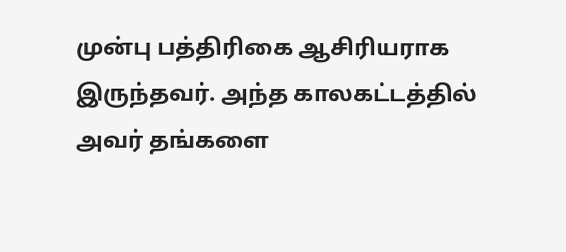முன்பு பத்திரிகை ஆசிரியராக இருந்தவர். அந்த காலகட்டத்தில் அவர் தங்களை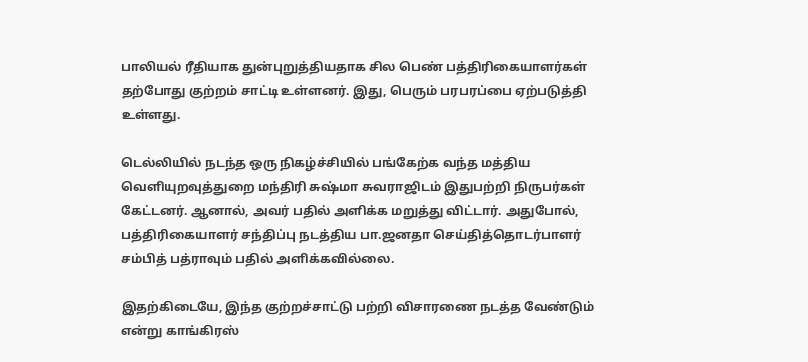பாலியல் ரீதியாக துன்புறுத்தியதாக சில பெண் பத்திரிகையாளர்கள் தற்போது குற்றம் சாட்டி உள்ளனர். இது, பெரும் பரபரப்பை ஏற்படுத்தி உள்ளது.

டெல்லியில் நடந்த ஒரு நிகழ்ச்சியில் பங்கேற்க வந்த மத்திய வெளியுறவுத்துறை மந்திரி சுஷ்மா சுவராஜிடம் இதுபற்றி நிருபர்கள் கேட்டனர். ஆனால், அவர் பதில் அளிக்க மறுத்து விட்டார். அதுபோல், பத்திரிகையாளர் சந்திப்பு நடத்திய பா.ஜனதா செய்தித்தொடர்பாளர் சம்பித் பத்ராவும் பதில் அளிக்கவில்லை.

இதற்கிடையே, இந்த குற்றச்சாட்டு பற்றி விசாரணை நடத்த வேண்டும் என்று காங்கிரஸ்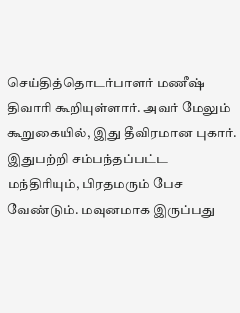செய்தித்தொடர்பாளர் மணீஷ் திவாரி கூறியுள்ளார். அவர் மேலும் கூறுகையில், இது தீவிரமான புகார். இதுபற்றி சம்பந்தப்பட்ட மந்திரியும், பிரதமரும் பேச வேண்டும். மவுனமாக இருப்பது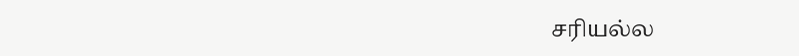சரியல்ல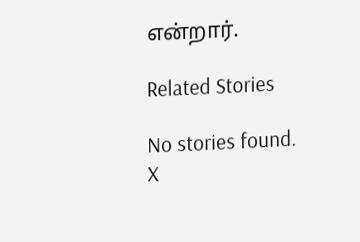என்றார்.

Related Stories

No stories found.
X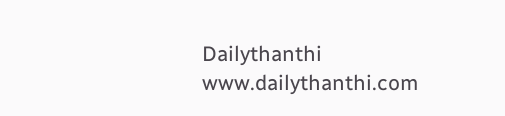Dailythanthi
www.dailythanthi.com